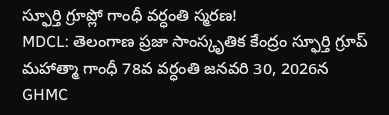స్ఫూర్తి గ్రూప్లో గాంధీ వర్ధంతి స్మరణ!
MDCL: తెలంగాణ ప్రజా సాంస్కృతిక కేంద్రం స్ఫూర్తి గ్రూప్ మహాత్మా గాంధీ 78వ వర్ధంతి జనవరి 30, 2026న GHMC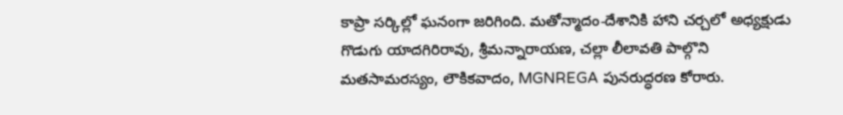కాప్రా సర్కిల్లో ఘనంగా జరిగింది. మతోన్మాదం-దేశానికి హాని చర్చలో అధ్యక్షుడు గొడుగు యాదగిరిరావు, శ్రీమన్నారాయణ, చల్లా లీలావతి పాల్గొని మతసామరస్యం, లౌకికవాదం, MGNREGA పునరుద్ధరణ కోరారు.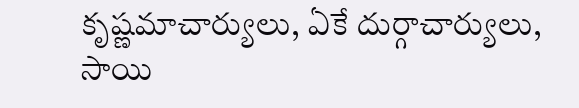కృష్ణమాచార్యులు, ఏకే దుర్గాచార్యులు, సాయి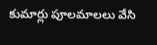కుమార్లు పూలమాలలు వేసి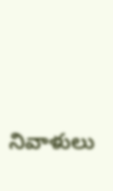నివాళులు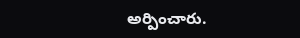అర్పించారు.